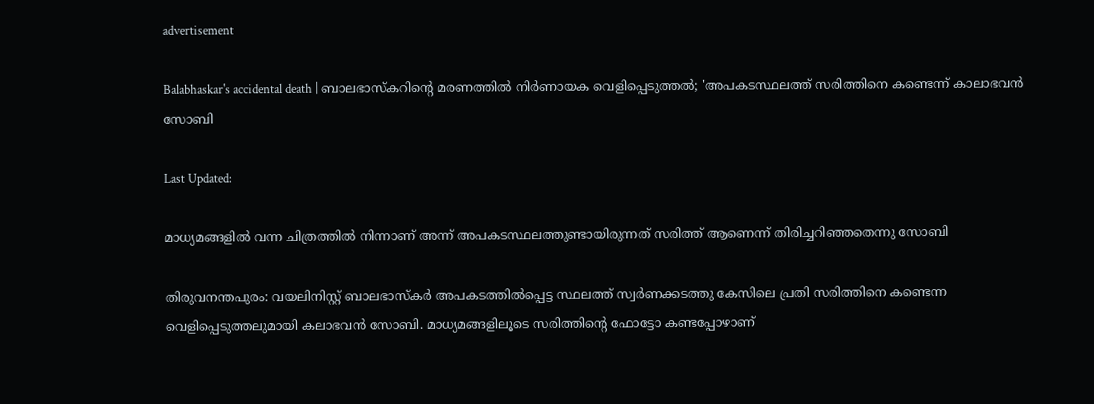advertisement

Balabhaskar's accidental death | ബാലഭാസ്‌കറിന്റെ മരണത്തിൽ നിർണായക വെളിപ്പെടുത്തൽ; 'അപകടസ്ഥലത്ത് സരിത്തിനെ കണ്ടെന്ന് കാലാഭവൻ സോബി

Last Updated:

മാധ്യമങ്ങളിൽ വന്ന ചിത്രത്തിൽ നിന്നാണ് അന്ന് അപകടസ്ഥലത്തുണ്ടായിരുന്നത് സരിത്ത് ആണെന്ന് തിരിച്ചറിഞ്ഞതെന്നു സോബി

തിരുവനന്തപുരം: വയലിനിസ്റ്റ് ബാലഭാസ്കർ അപകടത്തിൽപ്പെട്ട സ്ഥലത്ത് സ്വർണക്കടത്തു കേസിലെ പ്രതി സരിത്തിനെ കണ്ടെന്ന വെളിപ്പെടുത്തലുമായി കലാഭവൻ സോബി. മാധ്യമങ്ങളിലൂടെ സരിത്തിന്റെ ഫോട്ടോ കണ്ടപ്പോഴാണ്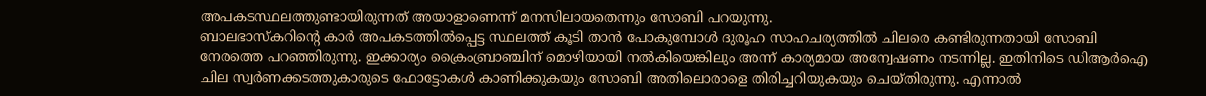അപകടസ്ഥലത്തുണ്ടായിരുന്നത് അയാളാണെന്ന് മനസിലായതെന്നും സോബി പറയുന്നു.
ബാലഭാസ്കറിന്റെ കാർ അപകടത്തിൽപ്പെട്ട സ്ഥലത്ത് കൂടി താൻ പോകുമ്പോൾ ദുരൂഹ സാഹചര്യത്തിൽ ചിലരെ കണ്ടിരുന്നതായി സോബി നേരത്തെ പറഞ്ഞിരുന്നു. ഇക്കാര്യം ക്രൈംബ്രാഞ്ചിന് മൊഴിയായി നൽകിയെങ്കിലും അന്ന് കാര്യമായ അന്വേഷണം നടന്നില്ല. ഇതിനിടെ ഡിആർഐ ചില സ്വർണക്കടത്തുകാരുടെ ഫോട്ടോകൾ കാണിക്കുകയും സോബി അതിലൊരാളെ തിരിച്ചറിയുകയും ചെയ്തിരുന്നു. എന്നാൽ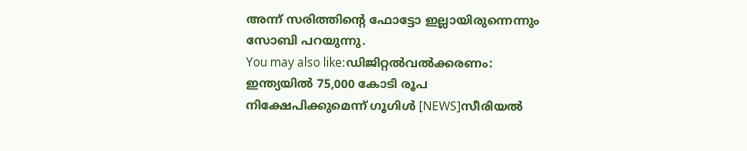അന്ന് സരിത്തിന്റെ ഫോട്ടോ ഇല്ലായിരുന്നെന്നും സോബി പറയുന്നു.
You may also like:ഡിജിറ്റൽവൽക്കരണം: ഇന്ത്യയിൽ 75,000 കോടി രൂപ നിക്ഷേപിക്കുമെന്ന് ഗൂഗിൾ [NEWS]സീരിയൽ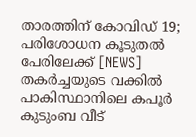താരത്തിന് കോവിഡ് 19; പരിശോധന കൂടുതൽ പേരിലേക്ക് [NEWS] തകർച്ചയുടെ വക്കിൽ പാകിസ്ഥാനിലെ കപൂർ കുടുംബ വീട്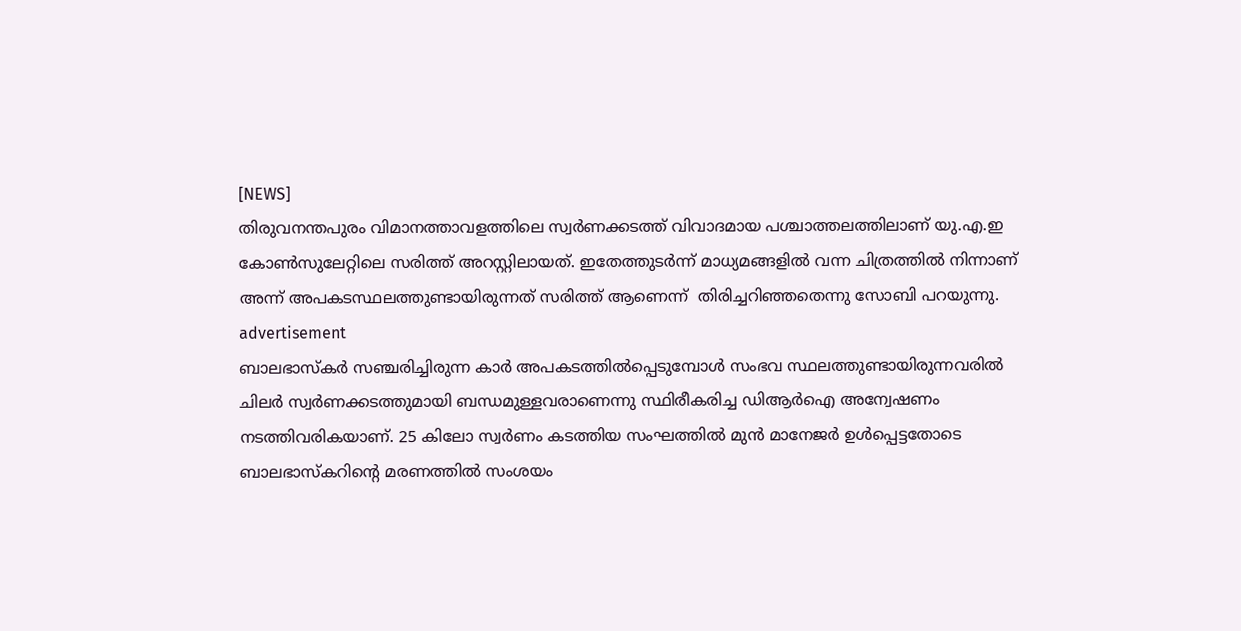[NEWS]
തിരുവനന്തപുരം വിമാനത്താവളത്തിലെ സ്വർണക്കടത്ത് വിവാദമായ പശ്ചാത്തലത്തിലാണ് യു.എ.ഇ കോൺസുലേറ്റിലെ സരിത്ത് അറസ്റ്റിലായത്. ഇതേത്തുടർന്ന് മാധ്യമങ്ങളിൽ വന്ന ചിത്രത്തിൽ നിന്നാണ് അന്ന് അപകടസ്ഥലത്തുണ്ടായിരുന്നത് സരിത്ത് ആണെന്ന്  തിരിച്ചറിഞ്ഞതെന്നു സോബി പറയുന്നു.
advertisement
ബാലഭാസ്കർ സഞ്ചരിച്ചിരുന്ന കാർ അപകടത്തിൽപ്പെടുമ്പോൾ സംഭവ സ്ഥലത്തുണ്ടായിരുന്നവരിൽ ചിലർ സ്വർണക്കടത്തുമായി ബന്ധമുള്ളവരാണെന്നു സ്ഥിരീകരിച്ച ഡിആർഐ അന്വേഷണം നടത്തിവരികയാണ്. 25 കിലോ സ്വർണം കടത്തിയ സംഘത്തിൽ മുൻ മാനേജർ ഉൾപ്പെട്ടതോടെ ബാലഭാസ്കറിന്റെ മരണത്തിൽ സംശയം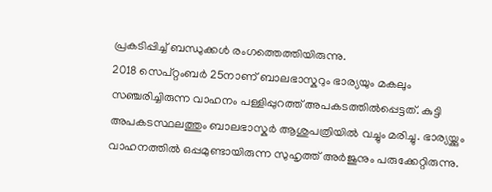പ്രകടിപ്പിച്ച് ബന്ധുക്കൾ രംഗത്തെത്തിയിരുന്നു.
2018 സെപ്റ്റംബര്‍ 25നാണ് ബാലഭാസ്കറും ഭാര്യയും മകലും സഞ്ചരിച്ചിരുന്ന വാഹനം പള്ളിപ്പുറത്ത് അപകടത്തിൽപ്പെട്ടത്. കുട്ടി അപകടസ്ഥലത്തും ബാലഭാസ്കര്‍ ആശുപത്രിയിൽ വച്ചും മരിച്ചു. ഭാര്യയ്ക്കും വാഹനത്തില്‍ ഒപ്പമുണ്ടായിരുന്ന സുഹൃത്ത് അര്‍ജുനും പരുക്കേറ്റിരുന്നു.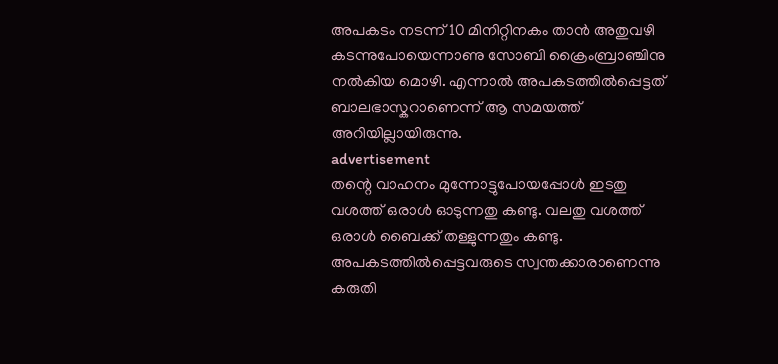അപകടം നടന്ന് 10 മിനിറ്റിനകം താൻ അതുവഴി കടന്നുപോയെന്നാണു സോബി ക്രൈംബ്രാഞ്ചിനു നൽകിയ മൊഴി. എന്നാൽ അപകടത്തിൽപ്പെട്ടത് ബാലഭാസ്കറാണെന്ന് ആ സമയത്ത് അറിയില്ലായിരുന്നു.
advertisement
തന്റെ വാഹനം മുന്നോട്ടുപോയപ്പോൾ ഇടതു വശത്ത് ഒരാൾ ഓടുന്നതു കണ്ടു. വലതു വശത്ത് ഒരാൾ ബൈക്ക് തള്ളുന്നതും കണ്ടു. അപകടത്തിൽപ്പെട്ടവരുടെ സ്വന്തക്കാരാണെന്നു കരുതി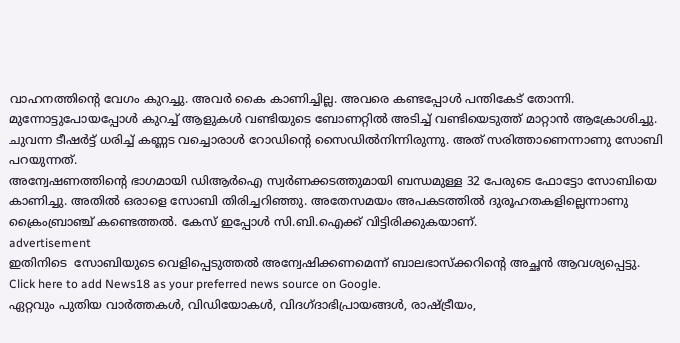വാഹനത്തിന്റെ വേഗം കുറച്ചു. അവർ കൈ കാണിച്ചില്ല. അവരെ കണ്ടപ്പോൾ പന്തികേട് തോന്നി. മുന്നോട്ടുപോയപ്പോൾ കുറച്ച് ആളുകൾ വണ്ടിയുടെ ബോണറ്റിൽ അടിച്ച് വണ്ടിയെടുത്ത് മാറ്റാൻ ആക്രോശിച്ചു. ചുവന്ന ടീഷർട്ട് ധരിച്ച് കണ്ണട വച്ചൊരാൾ റോഡിന്റെ സൈഡിൽനിന്നിരുന്നു. അത് സരിത്താണെന്നാണു സോബി പറയുന്നത്.
അന്വേഷണത്തിന്റെ ഭാഗമായി ഡിആർഐ സ്വർണക്കടത്തുമായി ബന്ധമുള്ള 32 പേരുടെ ഫോട്ടോ സോബിയെ കാണിച്ചു. അതിൽ ഒരാളെ സോബി തിരിച്ചറിഞ്ഞു. അതേസമയം അപകടത്തില്‍ ദുരൂഹതകളില്ലെന്നാണു ക്രൈംബ്രാഞ്ച് കണ്ടെത്തൽ. കേസ് ഇപ്പോൾ സി.ബി.ഐക്ക് വിട്ടിരിക്കുകയാണ്.
advertisement
ഇതിനിടെ  സോബിയുടെ വെളിപ്പെടുത്തൽ അന്വേഷിക്കണമെന്ന് ബാലഭാസ്ക്കറിന്റെ അച്ഛൻ ആവശ്യപ്പെട്ടു.
Click here to add News18 as your preferred news source on Google.
ഏറ്റവും പുതിയ വാർത്തകൾ, വിഡിയോകൾ, വിദഗ്ദാഭിപ്രായങ്ങൾ, രാഷ്ട്രീയം,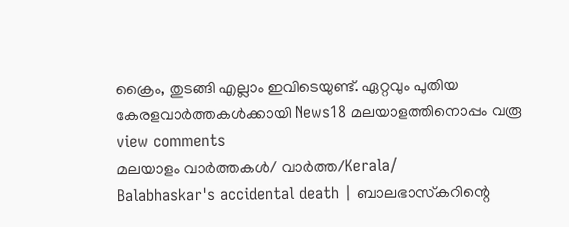ക്രൈം, തുടങ്ങി എല്ലാം ഇവിടെയുണ്ട്. ഏറ്റവും പുതിയ കേരളവാർത്തകൾക്കായി News18 മലയാളത്തിനൊപ്പം വരൂ
view comments
മലയാളം വാർത്തകൾ/ വാർത്ത/Kerala/
Balabhaskar's accidental death | ബാലഭാസ്‌കറിന്റെ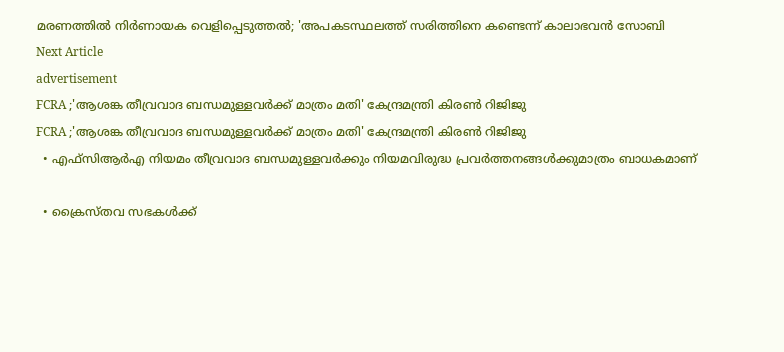മരണത്തിൽ നിർണായക വെളിപ്പെടുത്തൽ; 'അപകടസ്ഥലത്ത് സരിത്തിനെ കണ്ടെന്ന് കാലാഭവൻ സോബി
Next Article
advertisement
FCRA ;'ആശങ്ക തീവ്രവാദ ബന്ധമുള്ളവർക്ക് മാത്രം മതി' കേന്ദ്രമന്ത്രി കിരണ്‍ റിജിജു
FCRA ;'ആശങ്ക തീവ്രവാദ ബന്ധമുള്ളവർക്ക് മാത്രം മതി' കേന്ദ്രമന്ത്രി കിരണ്‍ റിജിജു
  • എഫ്‌സിആർഎ നിയമം തീവ്രവാദ ബന്ധമുള്ളവർക്കും നിയമവിരുദ്ധ പ്രവർത്തനങ്ങൾക്കുമാത്രം ബാധകമാണ്

  • ക്രൈസ്തവ സഭകൾക്ക്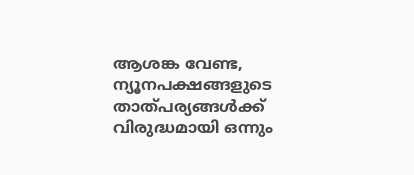ആശങ്ക വേണ്ട, ന്യൂനപക്ഷങ്ങളുടെ താത്പര്യങ്ങൾക്ക് വിരുദ്ധമായി ഒന്നും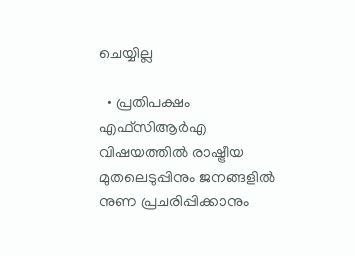ചെയ്യില്ല

  • പ്രതിപക്ഷം എഫ്‌സിആർഎ വിഷയത്തിൽ രാഷ്ട്രീയ മുതലെടുപ്പിനും ജനങ്ങളിൽ നുണ പ്രചരിപ്പിക്കാനും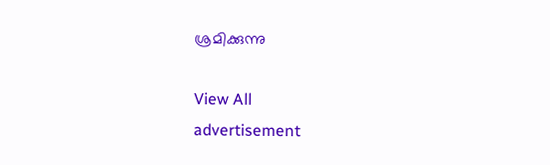ശ്രമിക്കുന്നു

View All
advertisement